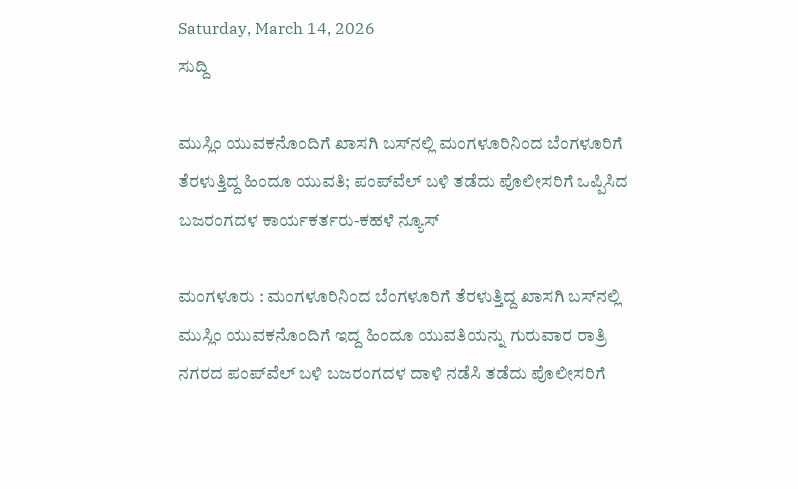Saturday, March 14, 2026
ಸುದ್ದಿ

ಮುಸ್ಲಿಂ ಯುವಕನೊಂದಿಗೆ ಖಾಸಗಿ ಬಸ್‍ನಲ್ಲಿ ಮಂಗಳೂರಿನಿಂದ ಬೆಂಗಳೂರಿಗೆ ತೆರಳುತ್ತಿದ್ದ ಹಿಂದೂ ಯುವತಿ; ಪಂಪ್‍ವೆಲ್ ಬಳಿ ತಡೆದು ಪೊಲೀಸರಿಗೆ ಒಪ್ಪಿಸಿದ ಬಜರಂಗದಳ ಕಾರ್ಯಕರ್ತರು-ಕಹಳೆ ನ್ಯೂಸ್

ಮಂಗಳೂರು : ಮಂಗಳೂರಿನಿಂದ ಬೆಂಗಳೂರಿಗೆ ತೆರಳುತ್ತಿದ್ದ ಖಾಸಗಿ ಬಸ್‍ನಲ್ಲಿ ಮುಸ್ಲಿಂ ಯುವಕನೊಂದಿಗೆ ಇದ್ದ ಹಿಂದೂ ಯುವತಿಯನ್ನು ಗುರುವಾರ ರಾತ್ರಿ ನಗರದ ಪಂಪ್‍ವೆಲ್ ಬಳಿ ಬಜರಂಗದಳ ದಾಳಿ ನಡೆಸಿ ತಡೆದು ಪೊಲೀಸರಿಗೆ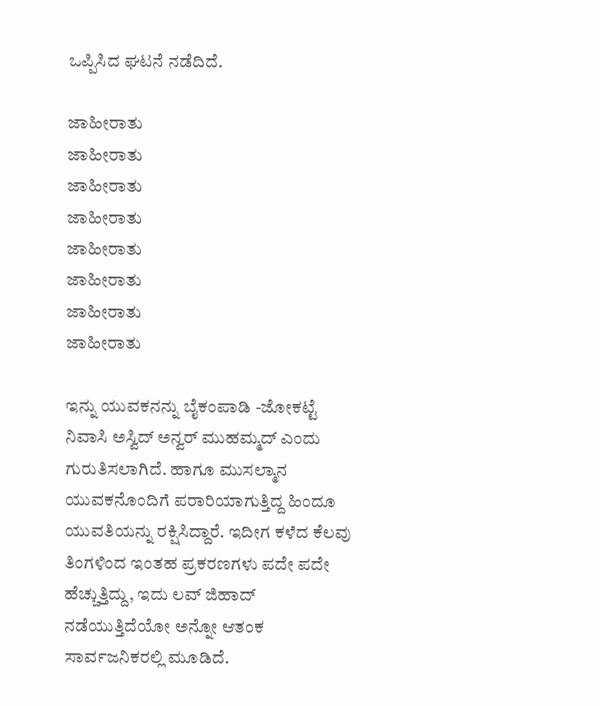ಒಪ್ಪಿಸಿದ ಘಟನೆ ನಡೆದಿದೆ.

ಜಾಹೀರಾತು
ಜಾಹೀರಾತು
ಜಾಹೀರಾತು
ಜಾಹೀರಾತು
ಜಾಹೀರಾತು
ಜಾಹೀರಾತು
ಜಾಹೀರಾತು
ಜಾಹೀರಾತು

ಇನ್ನು ಯುವಕನನ್ನು ಬೈಕಂಪಾಡಿ -ಜೋಕಟ್ಟೆ ನಿವಾಸಿ ಅಸ್ವಿದ್ ಅನ್ವರ್ ಮುಹಮ್ಮದ್ ಎಂದು ಗುರುತಿಸಲಾಗಿದೆ. ಹಾಗೂ ಮುಸಲ್ಮಾನ ಯುವಕನೊಂದಿಗೆ ಪರಾರಿಯಾಗುತ್ತಿದ್ದ ಹಿಂದೂ ಯುವತಿಯನ್ನು ರಕ್ಷಿಸಿದ್ದಾರೆ. ಇದೀಗ ಕಳೆದ ಕೆಲವು ತಿಂಗಳಿಂದ ಇಂತಹ ಪ್ರಕರಣಗಳು ಪದೇ ಪದೇ ಹೆಚ್ಚುತ್ತಿದ್ದು, ಇದು ಲವ್ ಜಿಹಾದ್ ನಡೆಯುತ್ತಿದೆಯೋ ಅನ್ನೋ ಆತಂಕ ಸಾರ್ವಜನಿಕರಲ್ಲಿ ಮೂಡಿದೆ.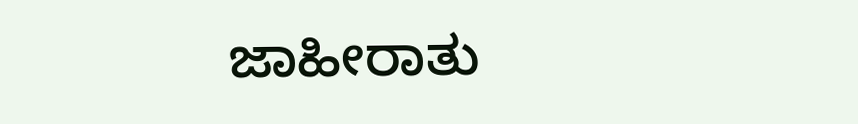ಜಾಹೀರಾತು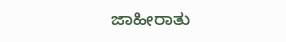ಜಾಹೀರಾತು